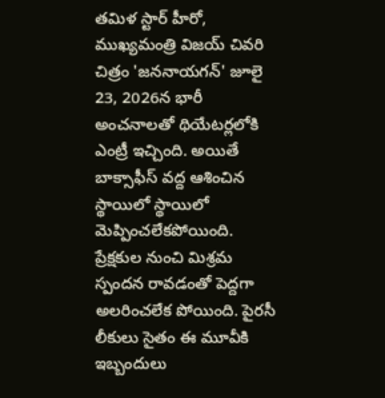తమిళ స్టార్ హీరో, ముఖ్యమంత్రి విజయ్ చివరి చిత్రం 'జననాయగన్' జూలై 23, 2026న భారీ అంచనాలతో థియేటర్లలోకి ఎంట్రీ ఇచ్చింది. అయితే బాక్సాఫీస్ వద్ద ఆశించిన స్థాయిలో స్థాయిలో మెప్పించలేకపోయింది. ప్రేక్షకుల నుంచి మిశ్రమ స్పందన రావడంతో పెద్దగా అలరించలేక పోయింది. పైరసీ లీకులు సైతం ఈ మూవీకి ఇబ్బందులు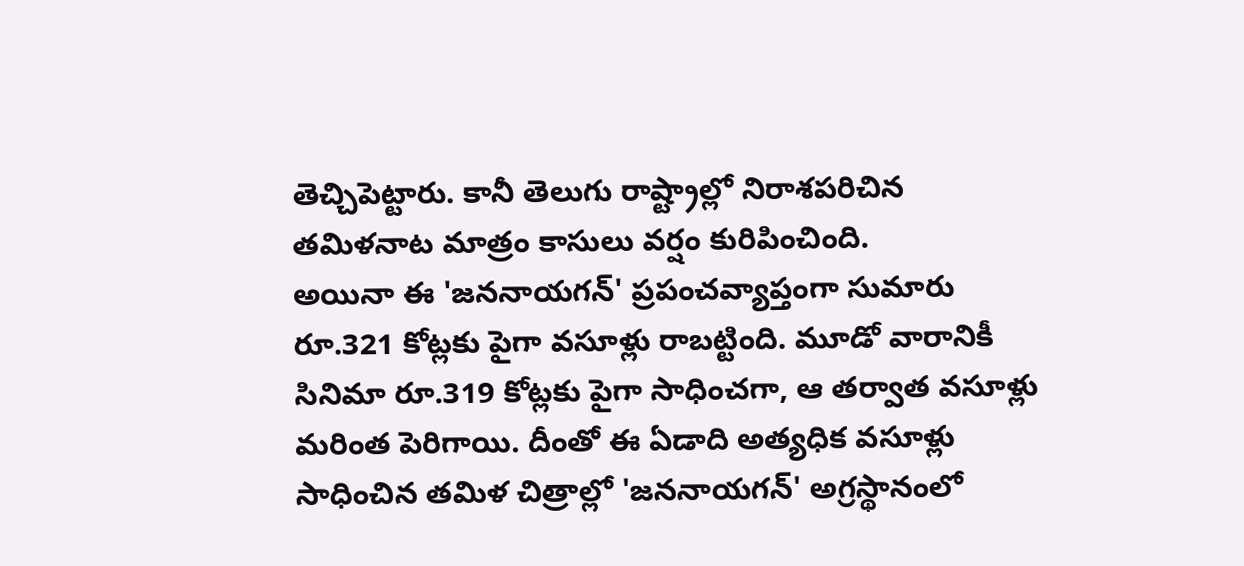తెచ్చిపెట్టారు. కానీ తెలుగు రాష్ట్రాల్లో నిరాశపరిచిన తమిళనాట మాత్రం కాసులు వర్షం కురిపించింది.
అయినా ఈ 'జననాయగన్' ప్రపంచవ్యాప్తంగా సుమారు రూ.321 కోట్లకు పైగా వసూళ్లు రాబట్టింది. మూడో వారానికీ సినిమా రూ.319 కోట్లకు పైగా సాధించగా, ఆ తర్వాత వసూళ్లు మరింత పెరిగాయి. దీంతో ఈ ఏడాది అత్యధిక వసూళ్లు సాధించిన తమిళ చిత్రాల్లో 'జననాయగన్' అగ్రస్థానంలో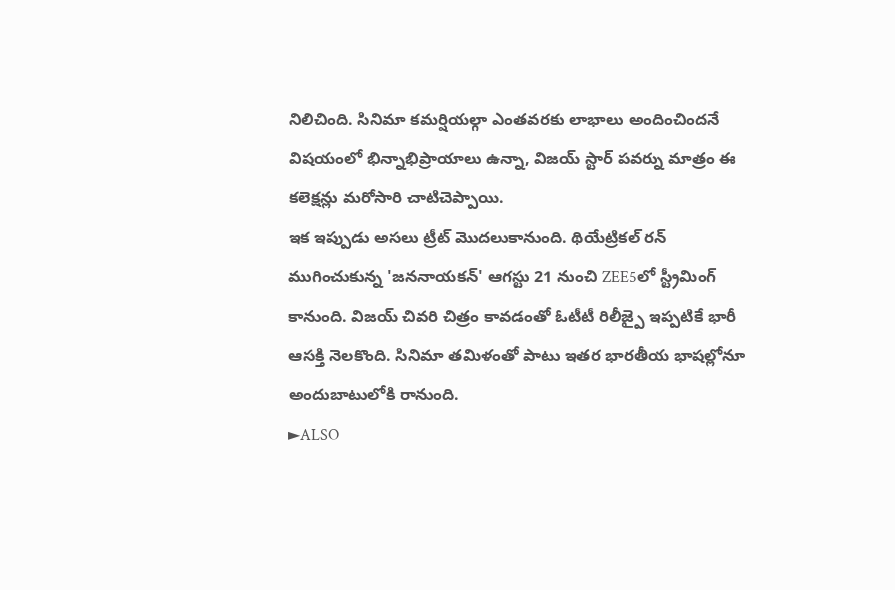నిలిచింది. సినిమా కమర్షియల్గా ఎంతవరకు లాభాలు అందించిందనే విషయంలో భిన్నాభిప్రాయాలు ఉన్నా, విజయ్ స్టార్ పవర్ను మాత్రం ఈ కలెక్షన్లు మరోసారి చాటిచెప్పాయి.
ఇక ఇప్పుడు అసలు ట్రీట్ మొదలుకానుంది. థియేట్రికల్ రన్ ముగించుకున్న 'జననాయకన్' ఆగస్టు 21 నుంచి ZEE5లో స్ట్రీమింగ్ కానుంది. విజయ్ చివరి చిత్రం కావడంతో ఓటీటీ రిలీజ్పై ఇప్పటికే భారీ ఆసక్తి నెలకొంది. సినిమా తమిళంతో పాటు ఇతర భారతీయ భాషల్లోనూ అందుబాటులోకి రానుంది.
►ALSO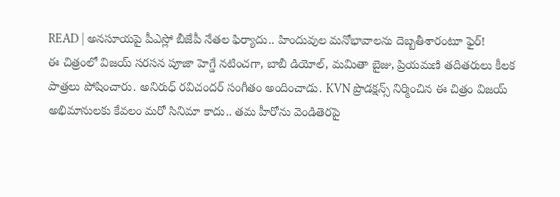READ | అనసూయపై పీఎస్లో బీజేపీ నేతల ఫిర్యాదు.. హిందువుల మనోభావాలను దెబ్బతీశారంటూ ఫైర్!
ఈ చిత్రంలో విజయ్ సరసన పూజా హెగ్డే నటించగా, బాబీ డియోల్, మమితా బైజు, ప్రియమణి తదితరులు కీలక పాత్రలు పోషించారు. అనిరుధ్ రవిచందర్ సంగీతం అందించాడు. KVN ప్రొడక్షన్స్ నిర్మించిన ఈ చిత్రం విజయ్ అభిమానులకు కేవలం మరో సినిమా కాదు.. తమ హీరోను వెండితెరపై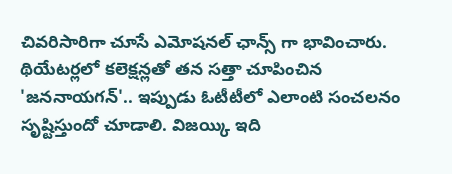చివరిసారిగా చూసే ఎమోషనల్ ఛాన్స్ గా భావించారు.
థియేటర్లలో కలెక్షన్లతో తన సత్తా చూపించిన 'జననాయగన్'.. ఇప్పుడు ఓటీటీలో ఎలాంటి సంచలనం సృష్టిస్తుందో చూడాలి. విజయ్కి ఇది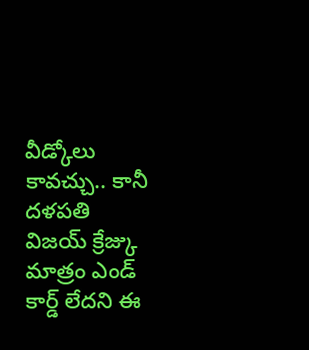వీడ్కోలు కావచ్చు.. కానీ దళపతి విజయ్ క్రేజ్కు మాత్రం ఎండ్ కార్డ్ లేదని ఈ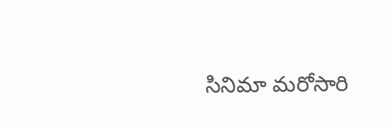సినిమా మరోసారి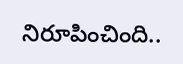నిరూపించింది..